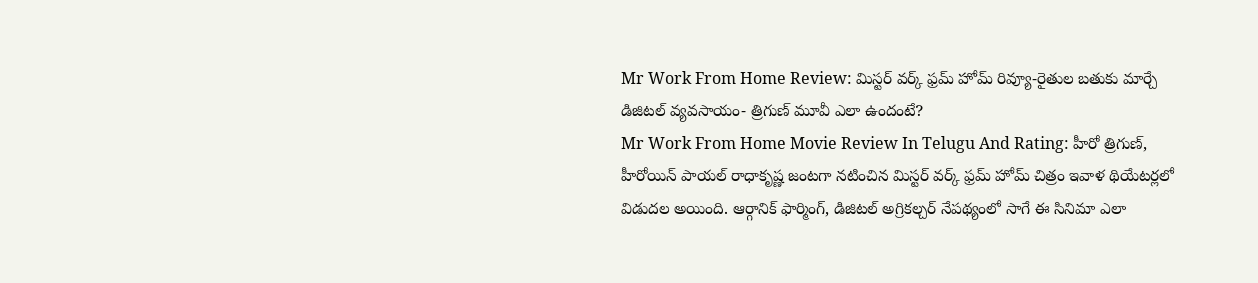Mr Work From Home Review: మిస్టర్ వర్క్ ఫ్రమ్ హోమ్ రివ్యూ-రైతుల బతుకు మార్చే డిజిటల్ వ్యవసాయం- త్రిగుణ్ మూవీ ఎలా ఉందంటే?
Mr Work From Home Movie Review In Telugu And Rating: హీరో త్రిగుణ్, హీరోయిన్ పాయల్ రాధాకృష్ణ జంటగా నటించిన మిస్టర్ వర్క్ ఫ్రమ్ హోమ్ చిత్రం ఇవాళ థియేటర్లలో విడుదల అయింది. ఆర్గానిక్ ఫార్మింగ్, డిజిటల్ అగ్రికల్చర్ నేపథ్యంలో సాగే ఈ సినిమా ఎలా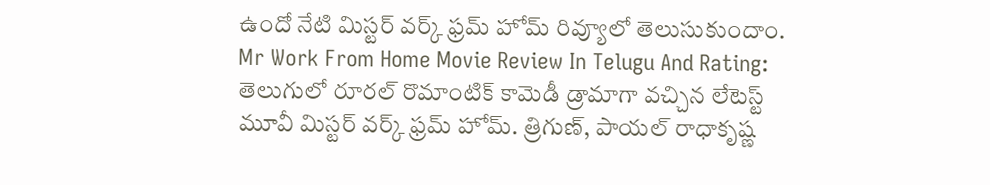ఉందో నేటి మిస్టర్ వర్క్ ఫ్రమ్ హోమ్ రివ్యూలో తెలుసుకుందాం.
Mr Work From Home Movie Review In Telugu And Rating: తెలుగులో రూరల్ రొమాంటిక్ కామెడీ డ్రామాగా వచ్చిన లేటెస్ట్ మూవీ మిస్టర్ వర్క్ ఫ్రమ్ హోమ్. త్రిగుణ్, పాయల్ రాధాకృష్ణ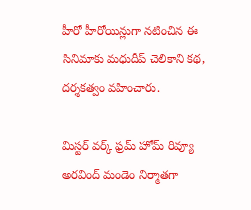హీరో హీరోయిన్లుగా నటించిన ఈ సినిమాకు మధుదీప్ చెలికాని కథ, దర్శకత్వం వహించారు.

మిస్టర్ వర్క్ ఫ్రమ్ హోమ్ రివ్యూ
అరవింద్ మండెం నిర్మాతగా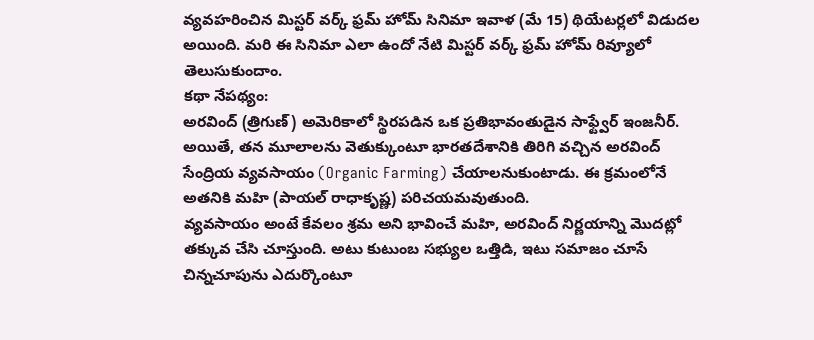వ్యవహరించిన మిస్టర్ వర్క్ ఫ్రమ్ హోమ్ సినిమా ఇవాళ (మే 15) థియేటర్లలో విడుదల అయింది. మరి ఈ సినిమా ఎలా ఉందో నేటి మిస్టర్ వర్క్ ఫ్రమ్ హోమ్ రివ్యూలో తెలుసుకుందాం.
కథా నేపథ్యం:
అరవింద్ (త్రిగుణ్) అమెరికాలో స్థిరపడిన ఒక ప్రతిభావంతుడైన సాఫ్ట్వేర్ ఇంజనీర్. అయితే, తన మూలాలను వెతుక్కుంటూ భారతదేశానికి తిరిగి వచ్చిన అరవింద్ సేంద్రియ వ్యవసాయం (Organic Farming) చేయాలనుకుంటాడు. ఈ క్రమంలోనే అతనికి మహి (పాయల్ రాధాకృష్ణ) పరిచయమవుతుంది.
వ్యవసాయం అంటే కేవలం శ్రమ అని భావించే మహి, అరవింద్ నిర్ణయాన్ని మొదట్లో తక్కువ చేసి చూస్తుంది. అటు కుటుంబ సభ్యుల ఒత్తిడి, ఇటు సమాజం చూసే చిన్నచూపును ఎదుర్కొంటూ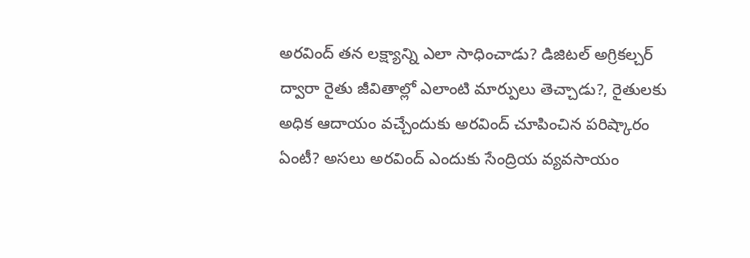అరవింద్ తన లక్ష్యాన్ని ఎలా సాధించాడు? డిజిటల్ అగ్రికల్చర్ ద్వారా రైతు జీవితాల్లో ఎలాంటి మార్పులు తెచ్చాడు?, రైతులకు అధిక ఆదాయం వచ్చేందుకు అరవింద్ చూపించిన పరిష్కారం ఏంటీ? అసలు అరవింద్ ఎందుకు సేంద్రియ వ్యవసాయం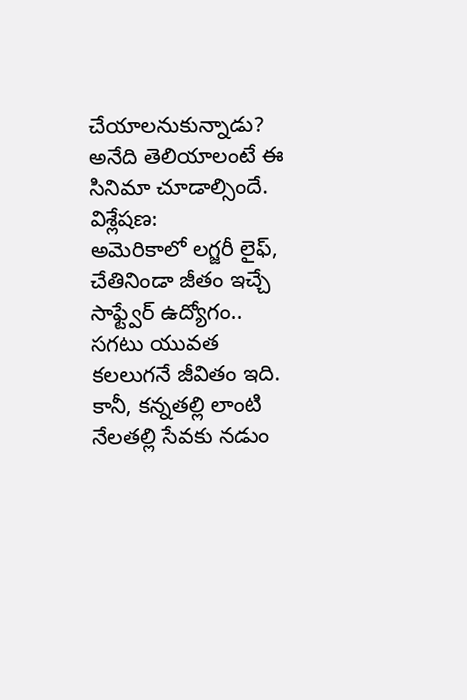చేయాలనుకున్నాడు? అనేది తెలియాలంటే ఈ సినిమా చూడాల్సిందే.
విశ్లేషణ:
అమెరికాలో లగ్జరీ లైఫ్, చేతినిండా జీతం ఇచ్చే సాఫ్ట్వేర్ ఉద్యోగం.. సగటు యువత కలలుగనే జీవితం ఇది. కానీ, కన్నతల్లి లాంటి నేలతల్లి సేవకు నడుం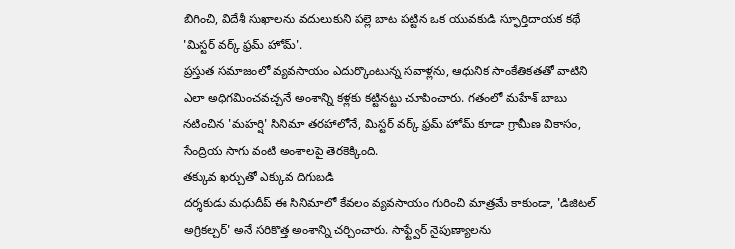బిగించి, విదేశీ సుఖాలను వదులుకుని పల్లె బాట పట్టిన ఒక యువకుడి స్ఫూర్తిదాయక కథే 'మిస్టర్ వర్క్ ఫ్రమ్ హోమ్'.
ప్రస్తుత సమాజంలో వ్యవసాయం ఎదుర్కొంటున్న సవాళ్లను, ఆధునిక సాంకేతికతతో వాటిని ఎలా అధిగమించవచ్చనే అంశాన్ని కళ్లకు కట్టినట్టు చూపించారు. గతంలో మహేశ్ బాబు నటించిన 'మహర్షి' సినిమా తరహాలోనే, మిస్టర్ వర్క్ ఫ్రమ్ హోమ్ కూడా గ్రామీణ వికాసం, సేంద్రియ సాగు వంటి అంశాలపై తెరకెక్కింది.
తక్కువ ఖర్చుతో ఎక్కువ దిగుబడి
దర్శకుడు మధుదీప్ ఈ సినిమాలో కేవలం వ్యవసాయం గురించి మాత్రమే కాకుండా, 'డిజిటల్ అగ్రికల్చర్' అనే సరికొత్త అంశాన్ని చర్చించారు. సాఫ్ట్వేర్ నైపుణ్యాలను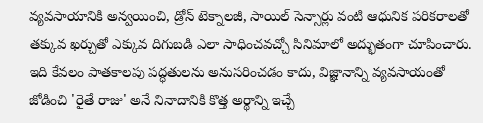వ్యవసాయానికి అన్వయించి, డ్రోన్ టెక్నాలజీ, సాయిల్ సెన్సార్లు వంటి ఆధునిక పరికరాలతో తక్కువ ఖర్చుతో ఎక్కువ దిగుబడి ఎలా సాధించవచ్చో సినిమాలో అద్భుతంగా చూపించారు. ఇది కేవలం పాతకాలపు పద్ధతులను అనుసరించడం కాదు, విజ్ఞానాన్ని వ్యవసాయంతో జోడించి 'రైతే రాజు' అనే నినాదానికి కొత్త అర్థాన్ని ఇచ్చే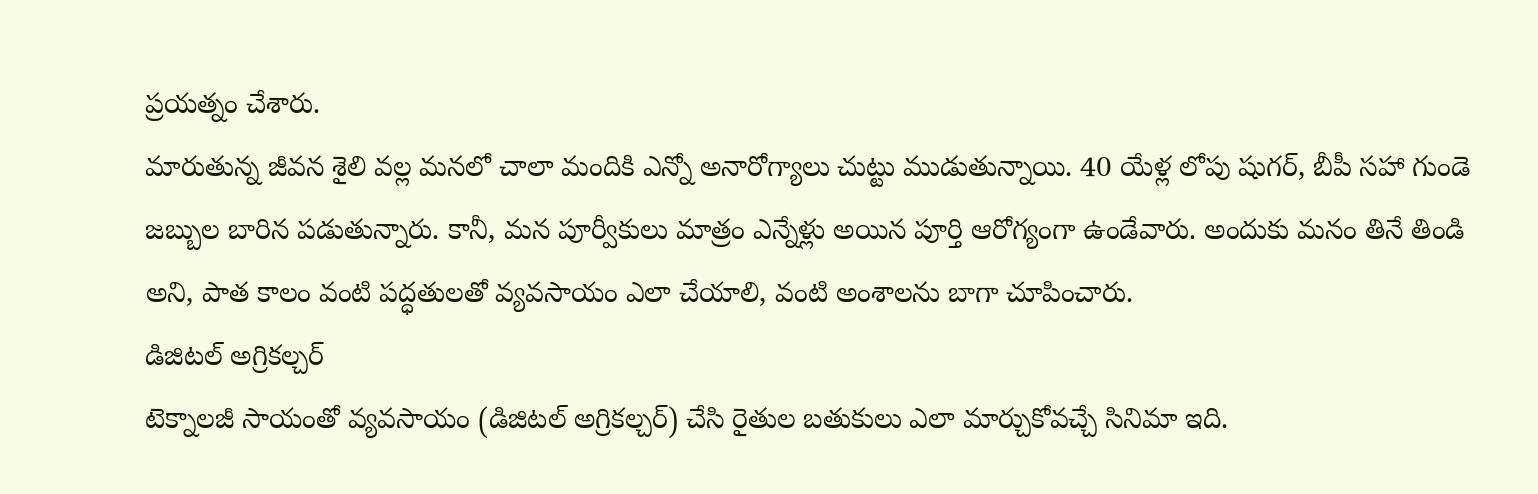ప్రయత్నం చేశారు.
మారుతున్న జీవన శైలి వల్ల మనలో చాలా మందికి ఎన్నో అనారోగ్యాలు చుట్టు ముడుతున్నాయి. 40 యేళ్ల లోపు షుగర్, బీపీ సహా గుండె జబ్బుల బారిన పడుతున్నారు. కానీ, మన పూర్వీకులు మాత్రం ఎన్నేళ్లు అయిన పూర్తి ఆరోగ్యంగా ఉండేవారు. అందుకు మనం తినే తిండి అని, పాత కాలం వంటి పద్ధతులతో వ్యవసాయం ఎలా చేయాలి, వంటి అంశాలను బాగా చూపించారు.
డిజిటల్ అగ్రికల్చర్
టెక్నాలజీ సాయంతో వ్యవసాయం (డిజిటల్ అగ్రికల్చర్) చేసి రైతుల బతుకులు ఎలా మార్చుకోవచ్చే సినిమా ఇది.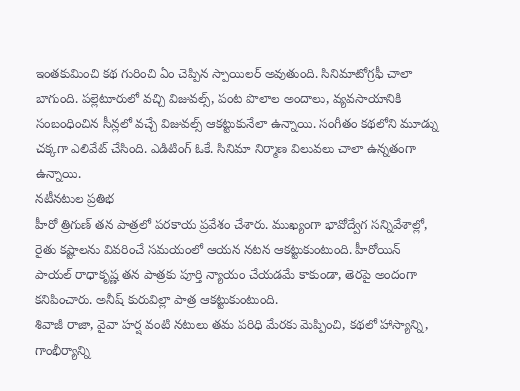ఇంతకుమించి కథ గురించి ఏం చెప్పిన స్పాయిలర్ అవుతుంది. సినిమాటోగ్రఫీ చాలా బాగుంది. పల్లెటూరులో వచ్చి విజువల్స్, పంట పొలాల అందాలు, వ్యవసాయానికి సంబంధించిన సీన్లలో వచ్చే విజువల్స్ ఆకట్టుకునేలా ఉన్నాయి. సంగీతం కథలోని మూడ్ను చక్కగా ఎలివేట్ చేసింది. ఎడిటింగ్ ఓకే. సినిమా నిర్మాణ విలువలు చాలా ఉన్నతంగా ఉన్నాయి.
నటీనటుల ప్రతిభ
హీరో త్రిగుణ్ తన పాత్రలో పరకాయ ప్రవేశం చేశారు. ముఖ్యంగా భావోద్వేగ సన్నివేశాల్లో, రైతు కష్టాలను వివరించే సమయంలో ఆయన నటన ఆకట్టుకుంటుంది. హీరోయిన్ పాయల్ రాధాకృష్ణ తన పాత్రకు పూర్తి న్యాయం చేయడమే కాకుండా, తెరపై అందంగా కనిపించారు. అనీష్ కురువిల్లా పాత్ర ఆకట్టుకుంటుంది.
శివాజీ రాజా, వైవా హర్ష వంటి నటులు తమ పరిధి మేరకు మెప్పించి, కథలో హాస్యాన్ని, గాంభీర్యాన్ని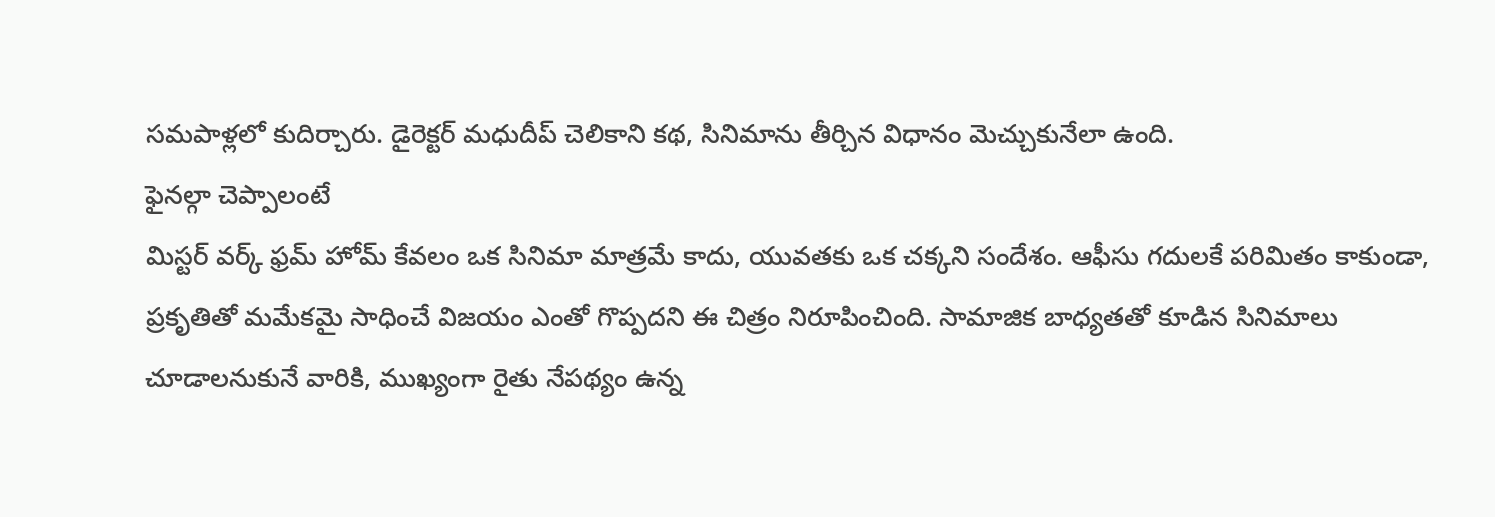సమపాళ్లలో కుదిర్చారు. డైరెక్టర్ మధుదీప్ చెలికాని కథ, సినిమాను తీర్చిన విధానం మెచ్చుకునేలా ఉంది.
ఫైనల్గా చెప్పాలంటే
మిస్టర్ వర్క్ ఫ్రమ్ హోమ్ కేవలం ఒక సినిమా మాత్రమే కాదు, యువతకు ఒక చక్కని సందేశం. ఆఫీసు గదులకే పరిమితం కాకుండా, ప్రకృతితో మమేకమై సాధించే విజయం ఎంతో గొప్పదని ఈ చిత్రం నిరూపించింది. సామాజిక బాధ్యతతో కూడిన సినిమాలు చూడాలనుకునే వారికి, ముఖ్యంగా రైతు నేపథ్యం ఉన్న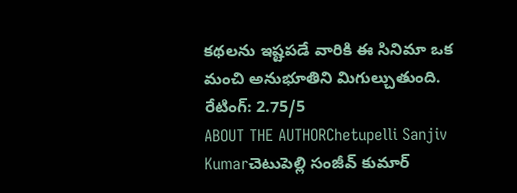కథలను ఇష్టపడే వారికి ఈ సినిమా ఒక మంచి అనుభూతిని మిగుల్చుతుంది.
రేటింగ్: 2.75/5
ABOUT THE AUTHORChetupelli Sanjiv Kumarచెటుపెల్లి సంజీవ్ కుమార్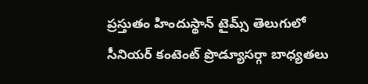ప్రస్తుతం హిందుస్థాన్ టైమ్స్ తెలుగులో సీనియర్ కంటెంట్ ప్రొడ్యూసర్గా బాధ్యతలు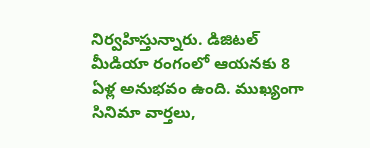నిర్వహిస్తున్నారు. డిజిటల్ మీడియా రంగంలో ఆయనకు 8 ఏళ్ల అనుభవం ఉంది. ముఖ్యంగా సినిమా వార్తలు,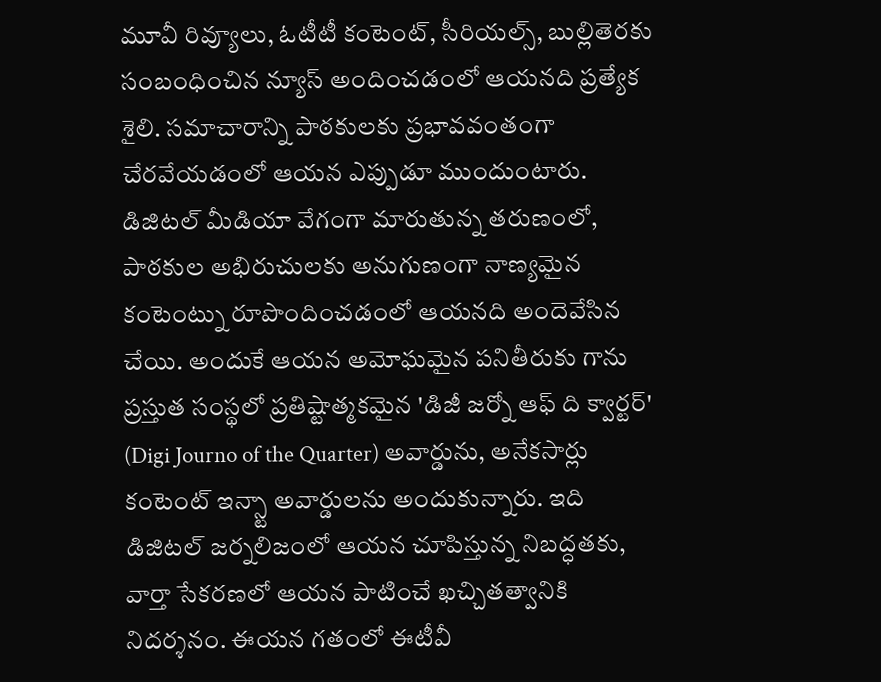మూవీ రివ్యూలు, ఓటీటీ కంటెంట్, సీరియల్స్, బుల్లితెరకు సంబంధించిన న్యూస్ అందించడంలో ఆయనది ప్రత్యేక శైలి. సమాచారాన్ని పాఠకులకు ప్రభావవంతంగా చేరవేయడంలో ఆయన ఎప్పుడూ ముందుంటారు. డిజిటల్ మీడియా వేగంగా మారుతున్న తరుణంలో, పాఠకుల అభిరుచులకు అనుగుణంగా నాణ్యమైన కంటెంట్ను రూపొందించడంలో ఆయనది అందెవేసిన చేయి. అందుకే ఆయన అమోఘమైన పనితీరుకు గాను ప్రస్తుత సంస్థలో ప్రతిష్టాత్మకమైన 'డిజీ జర్నో ఆఫ్ ది క్వార్టర్' (Digi Journo of the Quarter) అవార్డును, అనేకసార్లు కంటెంట్ ఇన్స్టా అవార్డులను అందుకున్నారు. ఇది డిజిటల్ జర్నలిజంలో ఆయన చూపిస్తున్న నిబద్ధతకు, వార్తా సేకరణలో ఆయన పాటించే ఖచ్చితత్వానికి నిదర్శనం. ఈయన గతంలో ఈటీవీ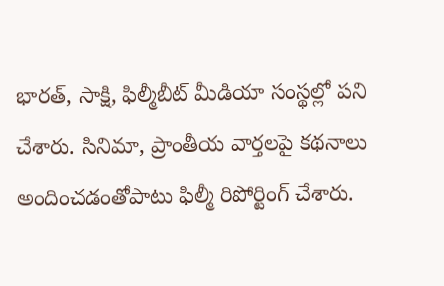భారత్, సాక్షి, ఫిల్మీబీట్ మీడియా సంస్థల్లో పని చేశారు. సినిమా, ప్రాంతీయ వార్తలపై కథనాలు అందించడంతోపాటు ఫిల్మీ రిపోర్టింగ్ చేశారు.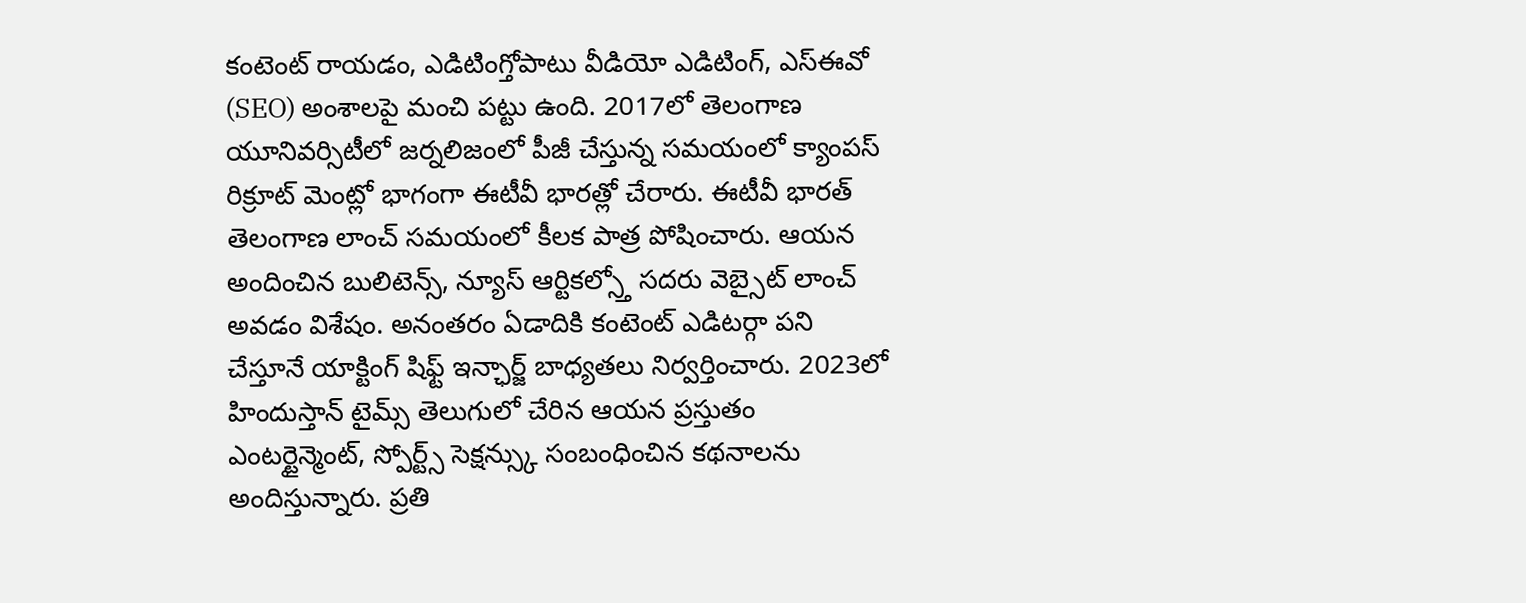కంటెంట్ రాయడం, ఎడిటింగ్తోపాటు వీడియో ఎడిటింగ్, ఎస్ఈవో (SEO) అంశాలపై మంచి పట్టు ఉంది. 2017లో తెలంగాణ యూనివర్సిటీలో జర్నలిజంలో పీజీ చేస్తున్న సమయంలో క్యాంపస్ రిక్రూట్ మెంట్లో భాగంగా ఈటీవీ భారత్లో చేరారు. ఈటీవీ భారత్ తెలంగాణ లాంచ్ సమయంలో కీలక పాత్ర పోషించారు. ఆయన అందించిన బులిటెన్స్, న్యూస్ ఆర్టికల్స్తో సదరు వెబ్సైట్ లాంచ్ అవడం విశేషం. అనంతరం ఏడాదికి కంటెంట్ ఎడిటర్గా పని చేస్తూనే యాక్టింగ్ షిఫ్ట్ ఇన్ఛార్జ్ బాధ్యతలు నిర్వర్తించారు. 2023లో హిందుస్తాన్ టైమ్స్ తెలుగులో చేరిన ఆయన ప్రస్తుతం ఎంటర్టైన్మెంట్, స్పోర్ట్స్ సెక్షన్స్కు సంబంధించిన కథనాలను అందిస్తున్నారు. ప్రతి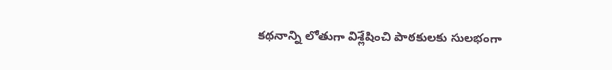కథనాన్ని లోతుగా విశ్లేషించి పాఠకులకు సులభంగా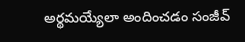అర్థమయ్యేలా అందించడం సంజీవ్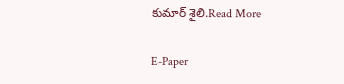కుమార్ శైలి.Read More

E-Paper